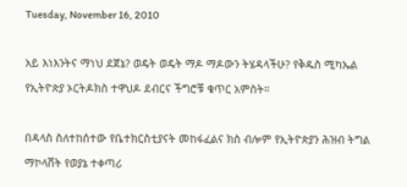Tuesday, November 16, 2010

አይ እነእንትና ማነህ ደጀኔ? ወዴት ወዴት ማዶ ማዶውን ትሄዳላችሁ? የቅዱስ ሚካኤል የኢትዮጵያ ኦርትዶክስ ተዋህዶ ደብርና ችግሮቹ ቁጥር አምስት።

በዳላስ ስለተከሰተው የቤተክርስቲያናት መከፋፈልና ክስ ብሎም የኢትዮጵያን ሕዝብ ትግል ማኮላሸት የወያኔ ተቀጣሪ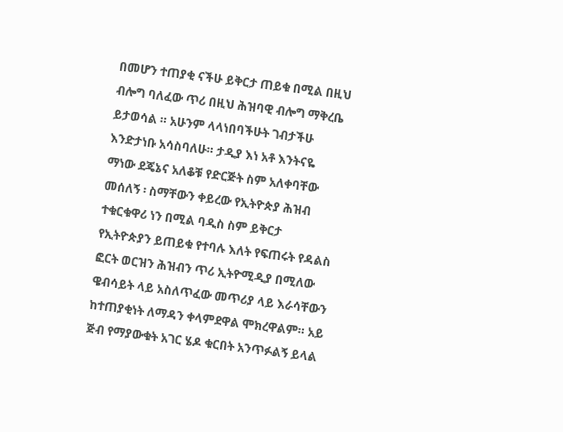በመሆን ተጠያቂ ናችሁ ይቅርታ ጠይቁ በሚል በዚህ ብሎግ ባለፈው ጥሪ በዚህ ሕዝባዊ ብሎግ ማቅረቤ ይታወሳል ። አሁንም ላላነበባችሁት ገብታችሁ እንድታነቡ አሳስባለሁ። ታዲያ እነ አቶ እንትናዬ ማነው ደጄኔና አለቆቹ የድርጅት ስም አለቀባቸው መሰለኝ ፡ ስማቸውን ቀይረው የኢትዮጵያ ሕዝብ ተቁርቁዋሪ ነን በሚል ባዲስ ስም ይቅርታ የኢትዮጵያን ይጠይቁ የተባሉ እለት የፍጠሩት የዳልስ ፎርት ወርዝን ሕዝብን ጥሪ ኢትዮሚዲያ በሚለው ዌብሳይት ላይ አስለጥፈው መጥሪያ ላይ እራሳቸውን ከተጠያቂነት ለማዳን ቀላምደዋል ሞክረዋልም። አይ ጅብ የማያውቁት አገር ሄዶ ቁርበት አንጥፉልኝ ይላል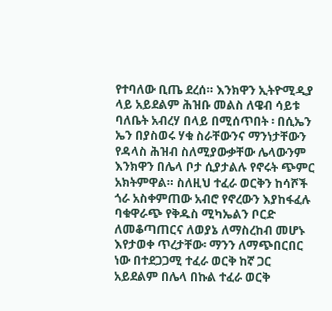የተባለው ቢጤ ደረሰ። እንክዋን ኢትዮሚዲያ ላይ አይደልም ሕዝቡ መልስ ለዌብ ሳይቱ ባለቤት አብረሃ በላይ በሚሰጥበት ፡ በሲኤን ኤን በያስወሩ ሃቁ ስራቸውንና ማንነታቸውን  የዳላስ ሕዝብ ስለሚያውቃቸው ሌላውንም እንክዋን በሌላ ቦታ ሲያታልሉ የኖሩት ጭምር አክትምዋል። ስለዚህ ተፈራ ወርቅን ከሳሾች ጎራ አስቀምጠው አብሮ የኖረውን እያከፋፈሉ ባቁዋራጭ የቅዱስ ሚካኤልን ቦርድ ለመቆጣጠርና ለወያኔ ለማስረከብ መሆኑ እየታወቀ ጥረታቸው፡ ማንን ለማጭበርበር ነው በተደጋጋሚ ተፈራ ወርቅ ከኛ ጋር አይደልም በሌላ በኩል ተፈራ ወርቅ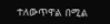ተለውጥዋል በሚል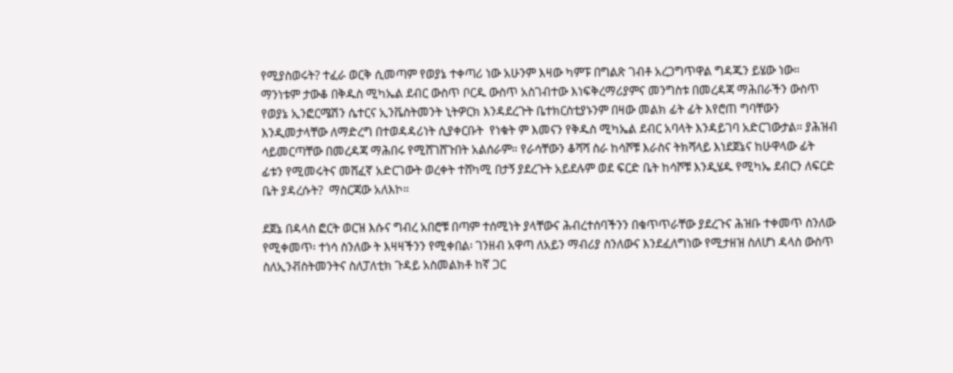የሚያስወሩት? ተፈራ ወርቅ ሲመጣም የወያኔ ተቀጣሪ ነው አሁንም እዛው ካምፑ በግልጽ ገብቶ አረጋግጥዋል ግዳጁን ይሄው ነው።   ማንነቱም ታውቆ በቅዱስ ሚካኤል ደብር ውስጥ ቦርዱ ውስጥ አስገብተው እነፍቅረማሪያምና መንግስቱ በመረዳጃ ማሕበራችን ውስጥ የወያኔ ኢንፎርሜሽን ሴተርና ኢንቬስትመንት ኒትዎርክ እንዳደረጉት ቤተክርስቲያኑንም በዛው መልክ ፊት ፊት እየሮጠ ግባቸውን እንዲመታላቸው ለማድረግ በተወዳዳሪነት ሲያቀርቡት  የነቁት ም እመናን የቅዱስ ሚካኤል ደብር አባላት እንዳይገባ አድርገውታል። ያሕዝብ ሳይመርጣቸው በመረዳጃ ማሕበሩ የሚሸገሸጉበት አልሰራም። የራሳቸውን ቆሻሻ ስራ ከሳሾቹ እራስና ትክሻላይ እነደጀኔና ከሁዋላው ፊት ፊቱን የሚመሩትና መሸፈኛ አድርገውት ወረቀት ተሸካሚ በታኝ ያደረጉት አይደሉም ወደ ፍርድ ቤት ከሳሾቹ እንዲሄዱ የሚካኤ ደብርን ለፍርድ ቤት ያዳረሱት?  ማስርጃው አለእኮ።

ደጀኔ በዳላስ ፎርት ወርዝ እሱና ግብረ አበሮቹ በጣም ተሰሚነት ያላቸውና ሕብረተሰባችንን በቁጥጥራቸው ያደረጉና ሕዝቡ ተቀመጥ ስንለው የሚቀመጥ፡ ተነሳ ስንለው ት እዛዛችንን የሚቀበል፡ ገንዘብ አዋጣ ለአይን ማብሪያ ስንለውና እንደፈለግነው የሚታዘዝ ስለሆነ ዳላስ ውስጥ ስለኢንቭስትመንትና ስለፓለቲክ ጉዳይ አስመልክቶ ከኛ ጋር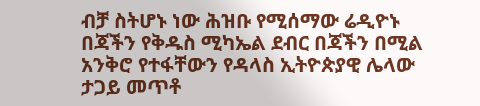ብቻ ስትሆኑ ነው ሕዝቡ የሚሰማው ሬዲዮኑ በጃችን የቅዱስ ሚካኤል ደብር በጃችን በሚል አንቅሮ የተፋቸውን የዳላስ ኢትዮጵያዊ ሌላው ታጋይ መጥቶ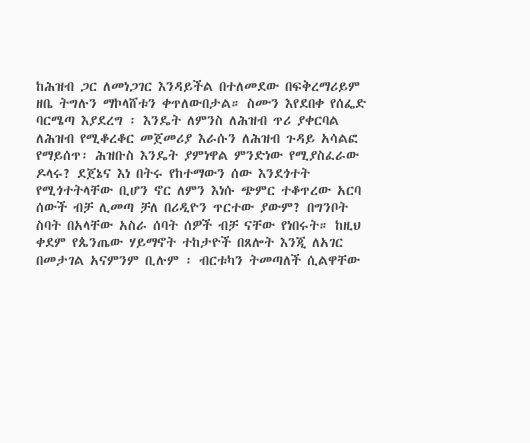ከሕዝብ ጋር ለመነጋገር እንዳይችል በተለመደው በፍቅረማሪይም ዘቤ ትግሉን ማኮላሸቱን ቀጥለውበታል። ስሙን እየደበቀ የሰፌድ ባርሜጣ እያደረግ ፡ እንዴት ለምንስ ለሕዝብ ጥሪ ያቀርባል ለሕዝብ የሚቆረቆር መጀመሪያ እራሱን ለሕዝብ ጉዳይ አሳልፎ የማይሰጥ፡ ሕዝቡስ እንዴት ያምነዋል ምንድነው የሚያስፈራው ዶላሩ? ደጀኔና እነ በትሩ የከተማውን ሰው እንደጎተት የሚጎተትላቸው ቢሆን ኖር ለምን እነሱ ጭምር ተቆጥረው አርባ ሰውች ብቻ ሊመጣ ቻለ በሪዲዮን ጥርተው ያውም? በግንቦት ስባት በአላቸው አስራ ሰባት ሰዎች ብቻ ናቸው የነበሩት። ከዚህ ቀደም የጴንጤው ሃይማኖት ተከታዮች በጸሎት እንጂ ለአገር በመታገል አናምንም ቢሉም ፡ ብርቱካን ትመጣለች ሲልዋቸው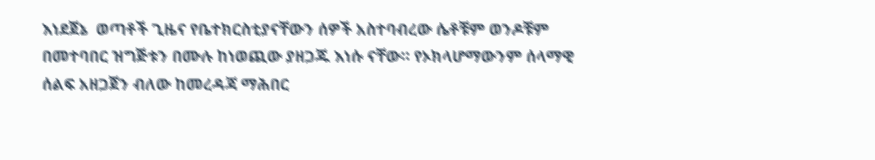እነደጀኔ  ወጣቶች ጊዜና የቤተክርስቲያናቸውን ሰዎች አስተባብረው ሴቶቹም ወንዶቹም በመተባበር ዝግጅቱን በሙሉ ከነወጪው ያዘጋጁ እነሱ ናቸው። የኦክላሆማውንም ሰላማዊ ሰልፍ አዘጋጀን ብለው ከመረዳጃ ማሕበር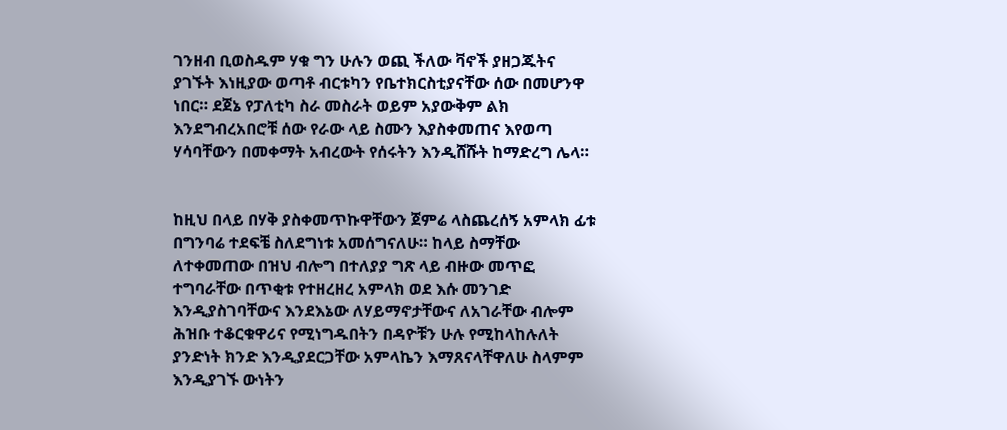ገንዘብ ቢወስዱም ሃቁ ግን ሁሉን ወጪ ችለው ቫኖች ያዘጋጁትና ያገኙት እነዚያው ወጣቶ ብርቱካን የቤተክርስቲያናቸው ሰው በመሆንዋ ነበር። ደጀኔ የፓለቲካ ስራ መስራት ወይም አያውቅም ልክ እንደግብረአበሮቹ ሰው የራው ላይ ስሙን እያስቀመጠና እየወጣ ሃሳባቸውን በመቀማት አብረውት የሰሩትን እንዲሸሹት ከማድረግ ሌላ።


ከዚህ በላይ በሃቅ ያስቀመጥኩዋቸውን ጀምሬ ላስጨረሰኝ አምላክ ፊቱ በግንባሬ ተደፍቼ ስለደግነቱ አመሰግናለሁ። ከላይ ስማቸው ለተቀመጠው በዝህ ብሎግ በተለያያ ግጽ ላይ ብዙው መጥፎ ተግባራቸው በጥቂቱ የተዘረዘረ አምላክ ወደ እሱ መንገድ እንዲያስገባቸውና እንደእኔው ለሃይማኖታቸውና ለአገራቸው ብሎም ሕዝቡ ተቆርቁዋሪና የሚነግዱበትን በዳዮቹን ሁሉ የሚከላከሉለት ያንድነት ክንድ እንዲያደርጋቸው አምላኬን እማጸናላቸዋለሁ ስላምም እንዲያገኙ ውነትን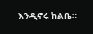እንዲኖሩ ከልቤ።